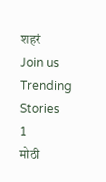शहरं
Join us
Trending Stories
1
मोठी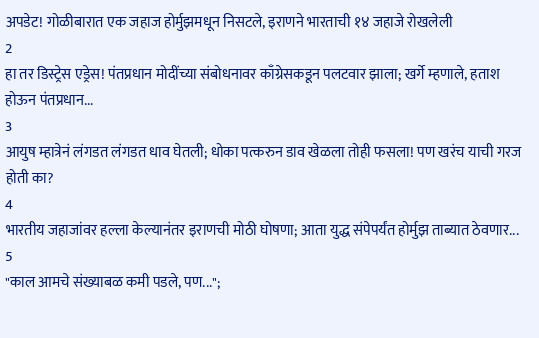अपडेट! गोळीबारात एक जहाज होर्मुझमधून निसटले, इराणने भारताची १४ जहाजे रोखलेली
2
हा तर डिस्ट्रेस एड्रेस! पंतप्रधान मोदींच्या संबोधनावर काँग्रेसकडून पलटवार झाला; खर्गे म्हणाले, हताश होऊन पंतप्रधान...
3
आयुष म्हात्रेनं लंगडत लंगडत धाव घेतली; धोका पत्करुन डाव खेळला तोही फसला! पण खरंच याची गरज होती का?
4
भारतीय जहाजांवर हल्ला केल्यानंतर इराणची मोठी घोषणा; आता युद्ध संपेपर्यंत होर्मुझ ताब्यात ठेवणार...
5
"काल आमचे संख्याबळ कमी पडले, पण...";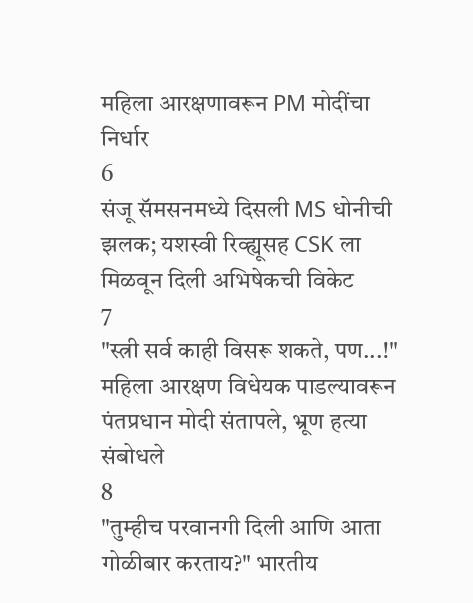महिला आरक्षणावरून PM मोदींचा निर्धार
6
संजू सॅमसनमध्ये दिसली MS धोनीची झलक; यशस्वी रिव्ह्यूसह CSK ला मिळवून दिली अभिषेकची विकेट
7
"स्त्री सर्व काही विसरू शकते, पण...!" महिला आरक्षण विधेयक पाडल्यावरून पंतप्रधान मोदी संतापले, भ्रूण हत्या संबोधले
8
"तुम्हीच परवानगी दिली आणि आता गोळीबार करताय?" भारतीय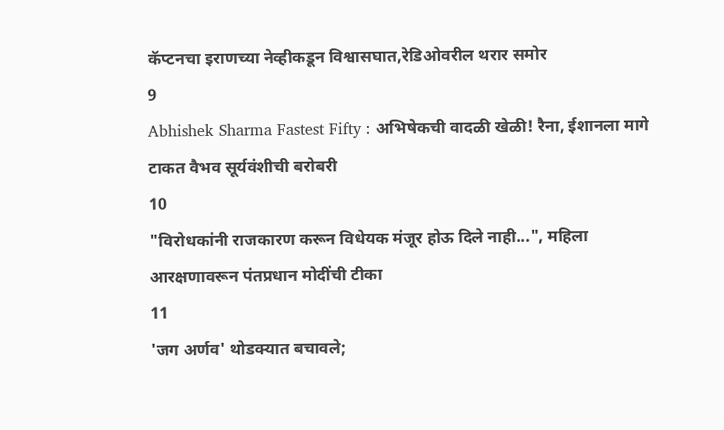कॅप्टनचा इराणच्या नेव्हीकडून विश्वासघात,रेडिओवरील थरार समोर
9
Abhishek Sharma Fastest Fifty : अभिषेकची वादळी खेळी! रैना, ईशानला मागे टाकत वैभव सूर्यवंशीची बरोबरी
10
"विरोधकांनी राजकारण करून विधेयक मंजूर होऊ दिले नाही...", महिला आरक्षणावरून पंतप्रधान मोदींची टीका
11
'जग अर्णव' थोडक्यात बचावले;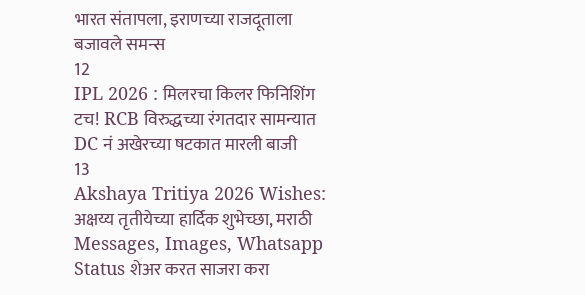भारत संतापला, इराणच्या राजदूताला बजावले समन्स
12
IPL 2026 : मिलरचा किलर फिनिशिंग टच! RCB विरुद्धच्या रंगतदार सामन्यात DC नं अखेरच्या षटकात मारली बाजी
13
Akshaya Tritiya 2026 Wishes: अक्षय्य तृतीयेच्या हार्दिक शुभेच्छा, मराठी Messages, Images, Whatsapp Status शेअर करत साजरा करा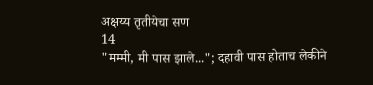अक्षय्य तृतीयेचा सण
14
"मम्मी, मी पास झाले..."; दहावी पास होताच लेकीने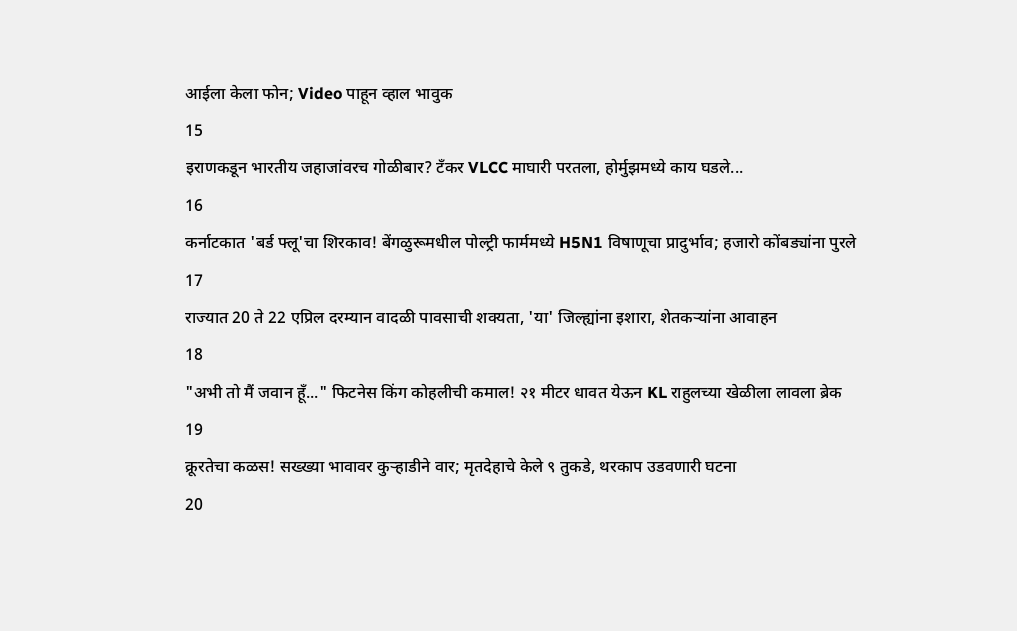आईला केला फोन; Video पाहून व्हाल भावुक
15
इराणकडून भारतीय जहाजांवरच गोळीबार? टँकर VLCC माघारी परतला, होर्मुझमध्ये काय घडले...
16
कर्नाटकात 'बर्ड फ्लू'चा शिरकाव! बेंगळुरूमधील पोल्ट्री फार्ममध्ये H5N1 विषाणूचा प्रादुर्भाव; हजारो कोंबड्यांना पुरले
17
राज्यात 20 ते 22 एप्रिल दरम्यान वादळी पावसाची शक्यता, 'या' जिल्ह्यांना इशारा, शेतकऱ्यांना आवाहन
18
"अभी तो मैं जवान हूँ..." फिटनेस किंग कोहलीची कमाल! २१ मीटर धावत येऊन KL राहुलच्या खेळीला लावला ब्रेक
19
क्रूरतेचा कळस! सख्ख्या भावावर कुऱ्हाडीने वार; मृतदेहाचे केले ९ तुकडे, थरकाप उडवणारी घटना
20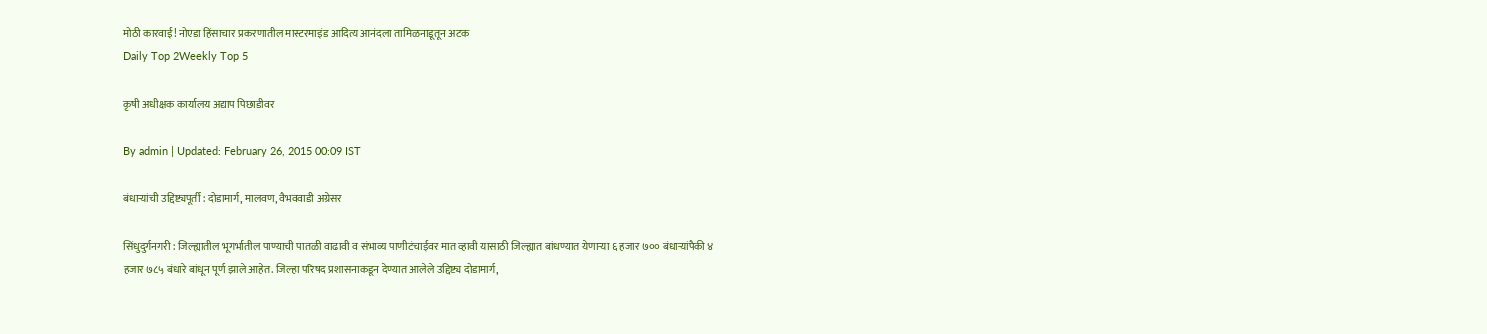मोठी कारवाई! नोएडा हिंसाचार प्रकरणातील मास्टरमाइंड आदित्य आनंदला तामिळनाडूतून अटक
Daily Top 2Weekly Top 5

कृषी अधीक्षक कार्यालय अद्याप पिछाडीवर

By admin | Updated: February 26, 2015 00:09 IST

बंधाऱ्यांची उद्दिष्ट्यपूर्ती : दोडामार्ग, मालवण, वैभववाडी अग्रेसर

सिंधुदुर्गनगरी : जिल्ह्यातील भूगर्भातील पाण्याची पातळी वाढावी व संभाव्य पाणीटंचाईवर मात व्हावी यासाठी जिल्ह्यात बांधण्यात येणाऱ्या ६ हजार ७०० बंधाऱ्यांपैकी ४ हजार ७८५ बंधारे बांधून पूर्ण झाले आहेत. जिल्हा परिषद प्रशासनाकडून देण्यात आलेले उद्दिष्ट्य दोडामार्ग,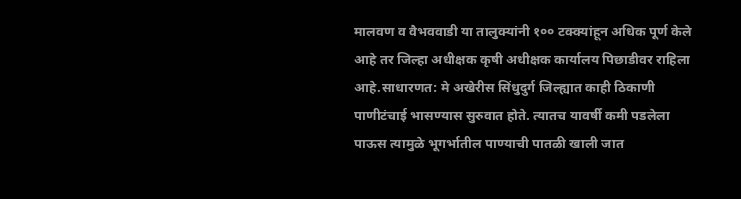मालवण व वैभववाडी या तालुक्यांनी १०० टक्क्यांहून अधिक पूर्ण केले आहे तर जिल्हा अधीक्षक कृषी अधीक्षक कार्यालय पिछाडीवर राहिला आहे.साधारणत: मे अखेरीस सिंधुदुर्ग जिल्ह्यात काही ठिकाणी पाणीटंचाई भासण्यास सुरुवात होते. त्यातच यावर्षी कमी पडलेला पाऊस त्यामुळे भूगर्भातील पाण्याची पातळी खाली जात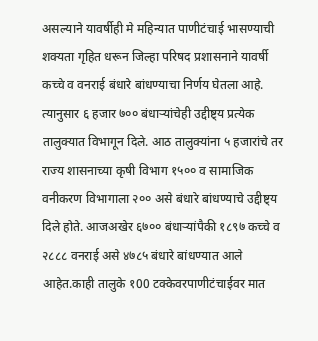असल्याने यावर्षीही मे महिन्यात पाणीटंचाई भासण्याची शक्यता गृहित धरून जिल्हा परिषद प्रशासनाने यावर्षी कच्चे व वनराई बंधारे बांधण्याचा निर्णय घेतला आहे. त्यानुसार ६ हजार ७०० बंधाऱ्यांचेही उद्दीष्ट्य प्रत्येक तालुक्यात विभागून दिले. आठ तालुक्यांना ५ हजारांचे तर राज्य शासनाच्या कृषी विभाग १५०० व सामाजिक वनीकरण विभागाला २०० असे बंधारे बांधण्याचे उद्दीष्ट्य दिले होते. आजअखेर ६७०० बंधाऱ्यांपैकी १८९७ कच्चे व २८८८ वनराई असे ४७८५ बंधारे बांधण्यात आले आहेत.काही तालुके १00 टक्केवरपाणीटंचाईवर मात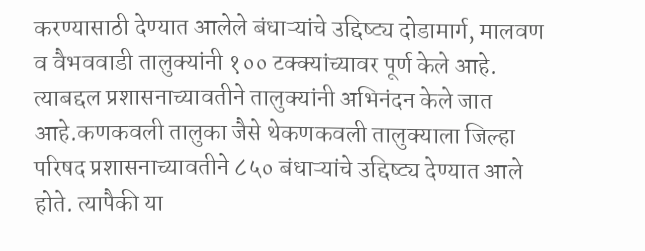करण्यासाठी देण्यात आलेले बंधाऱ्यांचे उद्दिष्ट्य दोडामार्ग, मालवण व वैभववाडी तालुक्यांनी १०० टक्क्यांच्यावर पूर्ण केले आहे. त्याबद्दल प्रशासनाच्यावतीने तालुक्यांनी अभिनंदन केले जात आहे.कणकवली तालुका जैसे थेकणकवली तालुक्याला जिल्हा परिषद प्रशासनाच्यावतीने ८५० बंधाऱ्यांचे उद्दिष्ट्य देण्यात आले होते. त्यापैकी या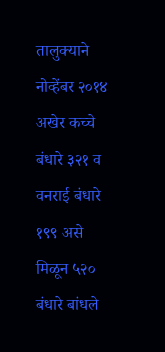तालुक्याने नोव्हेंबर २०१४ अखेर कच्चे बंधारे ३२१ व वनराई बंधारे १९९ असे मिळून ५२० बंधारे बांधले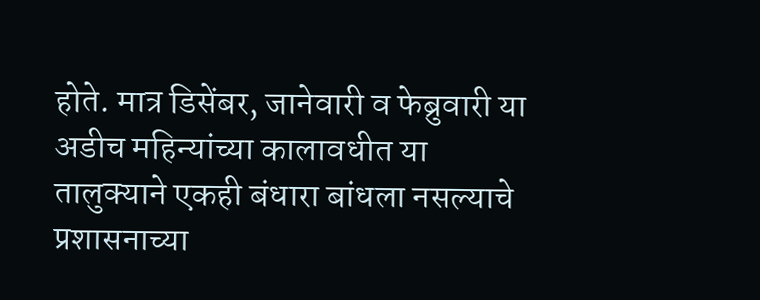होते. मात्र डिसेंबर, जानेवारी व फेब्रुवारी या अडीच महिन्यांच्या कालावधीत या तालुक्याने एकही बंधारा बांधला नसल्याचे प्रशासनाच्या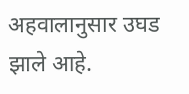अहवालानुसार उघड झाले आहे.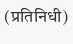(प्रतिनिधी)